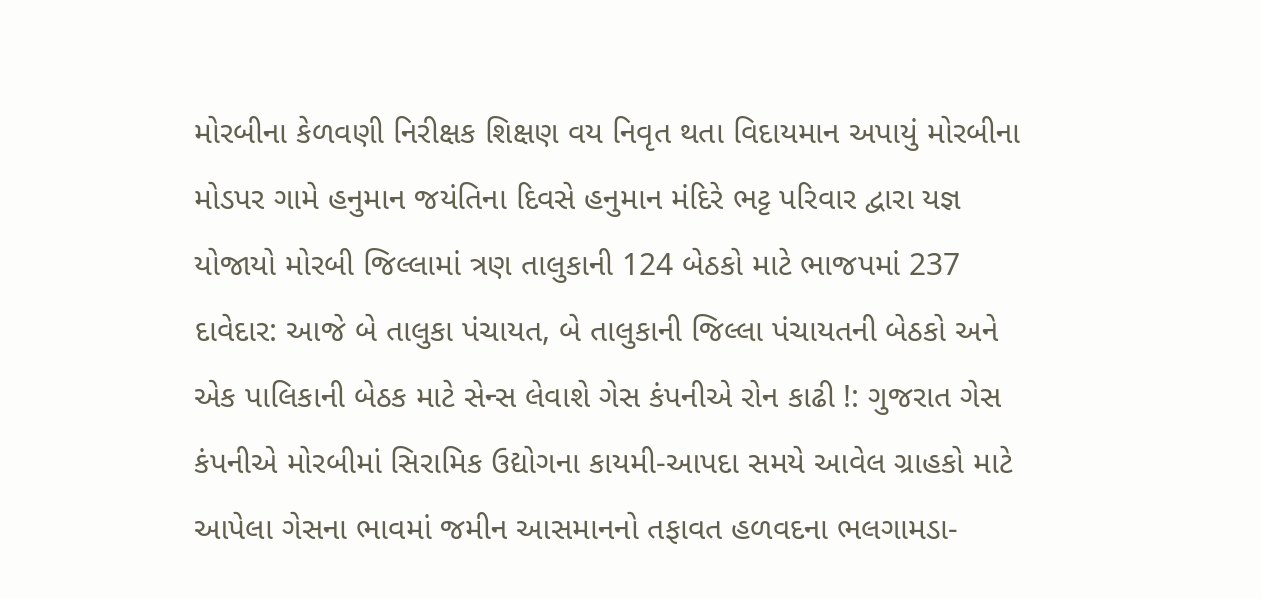મોરબીના કેળવણી નિરીક્ષક શિક્ષણ વય નિવૃત થતા વિદાયમાન અપાયું મોરબીના મોડપર ગામે હનુમાન જયંતિના દિવસે હનુમાન મંદિરે ભટ્ટ પરિવાર દ્વારા યજ્ઞ યોજાયો મોરબી જિલ્લામાં ત્રણ તાલુકાની 124 બેઠકો માટે ભાજપમાં 237 દાવેદાર: આજે બે તાલુકા પંચાયત, બે તાલુકાની જિલ્લા પંચાયતની બેઠકો અને એક પાલિકાની બેઠક માટે સેન્સ લેવાશે ગેસ કંપનીએ રોન કાઢી !: ગુજરાત ગેસ કંપનીએ મોરબીમાં સિરામિક ઉદ્યોગના કાયમી-આપદા સમયે આવેલ ગ્રાહકો માટે આપેલા ગેસના ભાવમાં જમીન આસમાનનો તફાવત હળવદના ભલગામડા-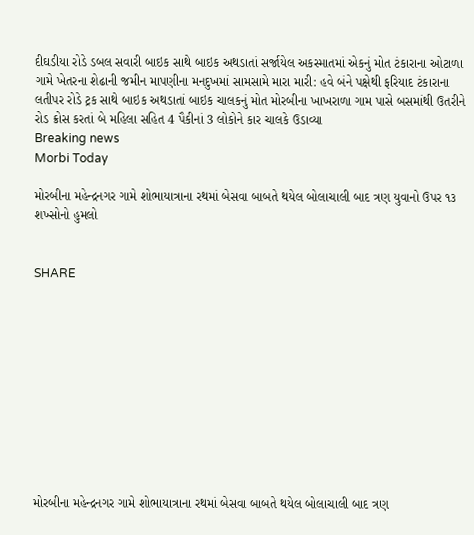દીઘડીયા રોડે ડબલ સવારી બાઇક સાથે બાઇક અથડાતાં સર્જાયેલ અકસ્માતમાં એકનું મોત ટંકારાના ઓટાળા ગામે ખેતરના શેઢાની જમીન માપણીના મનદુખમાં સામસામે મારા મારી: હવે બંને પક્ષેથી ફરિયાદ ટંકારાના લતીપર રોડે ટ્રક સાથે બાઇક અથડાતાં બાઇક ચાલકનું મોત મોરબીના ખાખરાળા ગામ પાસે બસમાંથી ઉતરીને રોડ ક્રોસ કરતાં બે મહિલા સહિત 4 પૈકીનાં 3 લોકોને કાર ચાલકે ઉડાવ્યા
Breaking news
Morbi Today

મોરબીના મહેન્દ્રનગર ગામે શોભાયાત્રાના રથમાં બેસવા બાબતે થયેલ બોલાચાલી બાદ ત્રણ યુવાનો ઉપર ૧૩ શખ્સોનો હુમલો


SHARE











મોરબીના મહેન્દ્રનગર ગામે શોભાયાત્રાના રથમાં બેસવા બાબતે થયેલ બોલાચાલી બાદ ત્રણ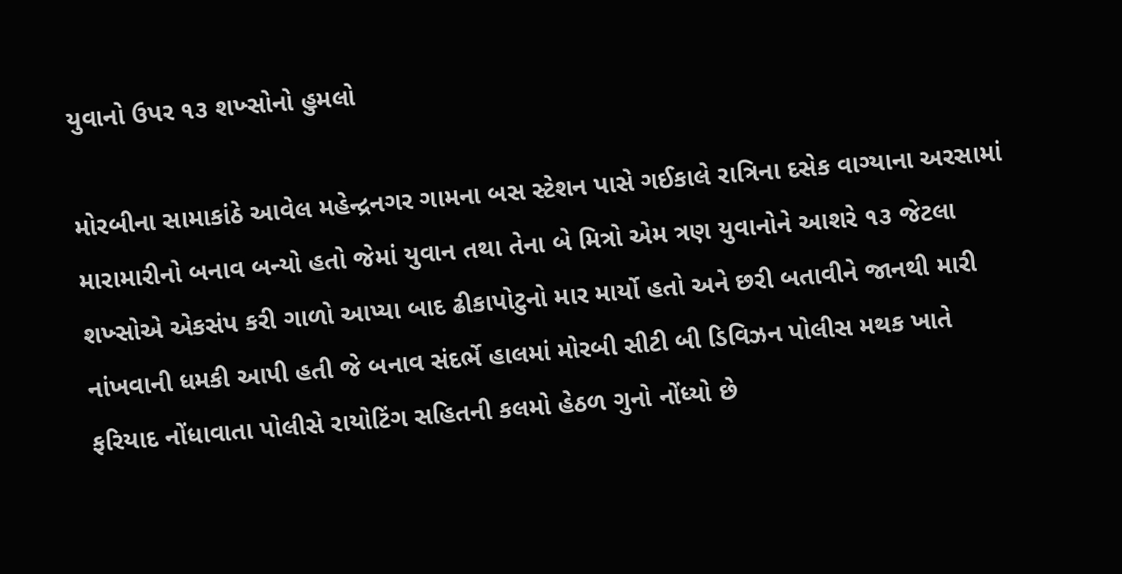યુવાનો ઉપર ૧૩ શખ્સોનો હુમલો

મોરબીના સામાકાંઠે આવેલ મહેન્દ્રનગર ગામના બસ સ્ટેશન પાસે ગઈકાલે રાત્રિના દસેક વાગ્યાના અરસામાં મારામારીનો બનાવ બન્યો હતો જેમાં યુવાન તથા તેના બે મિત્રો એમ ત્રણ યુવાનોને આશરે ૧૩ જેટલા શખ્સોએ એકસંપ કરી ગાળો આપ્યા બાદ ઢીકાપોટુનો માર માર્યો હતો અને છરી બતાવીને જાનથી મારી નાંખવાની ધમકી આપી હતી જે બનાવ સંદર્ભે હાલમાં મોરબી સીટી બી ડિવિઝન પોલીસ મથક ખાતે ફરિયાદ નોંધાવાતા પોલીસે રાયોટિંગ સહિતની કલમો હેઠળ ગુનો નોંધ્યો છે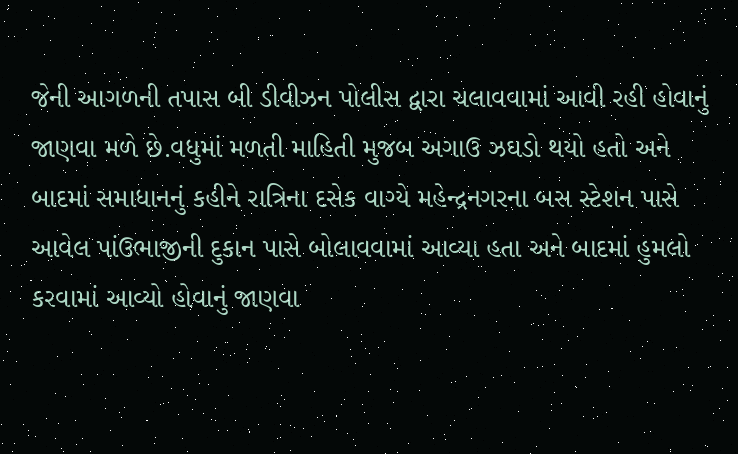જેની આગળની તપાસ બી ડીવીઝન પોલીસ દ્વારા ચલાવવામાં આવી રહી હોવાનું જાણવા મળે છે.વધુમાં મળતી માહિતી મુજબ અગાઉ ઝઘડો થયો હતો અને બાદમાં સમાધાનનું કહીને રાત્રિના દસેક વાગ્યે મહેન્દ્રનગરના બસ સ્ટેશન પાસે આવેલ પાંઉભાજીની દુકાન પાસે બોલાવવામાં આવ્યા હતા અને બાદમાં હુમલો કરવામાં આવ્યો હોવાનું જાણવા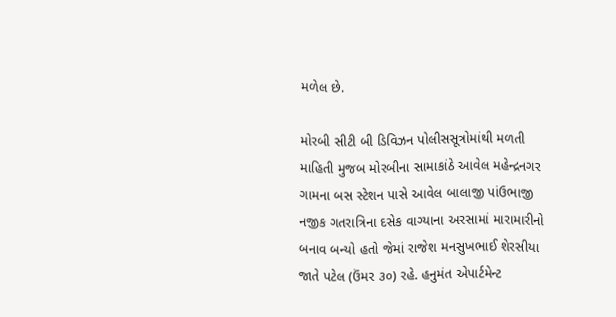મળેલ છે.

મોરબી સીટી બી ડિવિઝન પોલીસસૂત્રોમાંથી મળતી માહિતી મુજબ મોરબીના સામાકાંઠે આવેલ મહેન્દ્રનગર ગામના બસ સ્ટેશન પાસે આવેલ બાલાજી પાંઉભાજી નજીક ગતરાત્રિના દસેક વાગ્યાના અરસામાં મારામારીનો બનાવ બન્યો હતો જેમાં રાજેશ મનસુખભાઈ શેરસીયા જાતે પટેલ (ઉંમર ૩૦) રહે. હનુમંત એપાર્ટમેન્ટ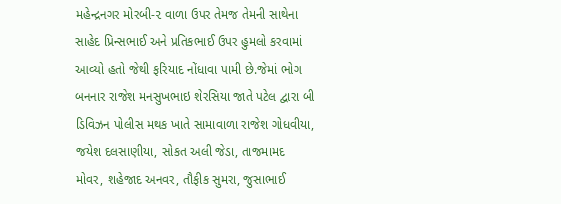મહેન્દ્રનગર મોરબી-૨ વાળા ઉપર તેમજ તેમની સાથેના સાહેદ પ્રિન્સભાઈ અને પ્રતિકભાઈ ઉપર હુમલો કરવામાં આવ્યો હતો જેથી ફરિયાદ નોંધાવા પામી છે.જેમાં ભોગ બનનાર રાજેશ મનસુખભાઇ શેરસિયા જાતે પટેલ દ્વારા બી ડિવિઝન પોલીસ મથક ખાતે સામાવાળા રાજેશ ગોધવીયા, જયેશ દલસાણીયા, સોકત અલી જેડા, તાજમામદ મોવર, શહેજાદ અનવર, તૌફીક સુમરા, જુસાભાઈ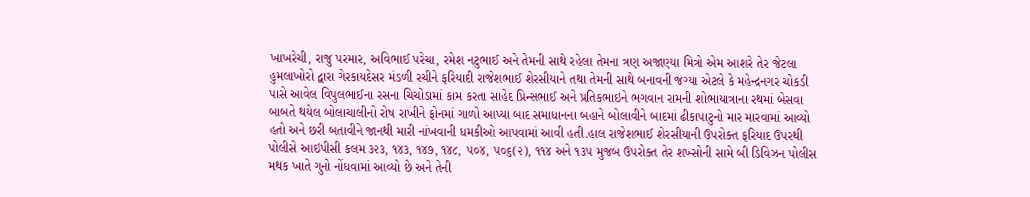ખાખરેચી, રાજુ પરમાર, અવિભાઈ પરેચા, રમેશ નટુભાઈ અને તેમની સાથે રહેલા તેમના ત્રણ અજાણ્યા મિત્રો એમ આશરે તેર જેટલા હુમલાખોરો દ્વારા ગેરકાયદેસર મંડળી રચીને ફરિયાદી રાજેશભાઈ શેરસીયાને તથા તેમની સાથે બનાવની જગ્યા એટલે કે મહેન્દ્રનગર ચોકડી પાસે આવેલ વિપુલભાઈના રસના ચિચોડામાં કામ કરતા સાહેદ પ્રિન્સભાઈ અને પ્રતિકભાઇને ભગવાન રામની શોભાયાત્રાના રથમાં બેસવા બાબતે થયેલ બોલાચાલીનો રોષ રાખીને ફોનમાં ગાળો આપ્યા બાદ સમાધાનના બહાને બોલાવીને બાદમાં ઢીકાપાટુનો માર મારવામાં આવ્યો હતો અને છરી બતાવીને જાનથી મારી નાંખવાની ધમકીઓ આપવામાં આવી હતી.હાલ રાજેશભાઈ શેરસીયાની ઉપરોક્ત ફરિયાદ ઉપરથી પોલીસે આઇપીસી કલમ ૩૨૩, ૧૪૩, ૧૪૭, ૧૪૮, ૫૦૪, ૫૦૬(૨), ૧૧૪ અને ૧૩૫ મુજબ ઉપરોક્ત તેર શખ્સોની સામે બી ડિવિઝન પોલીસ મથક ખાતે ગુનો નોંધવામાં આવ્યો છે અને તેની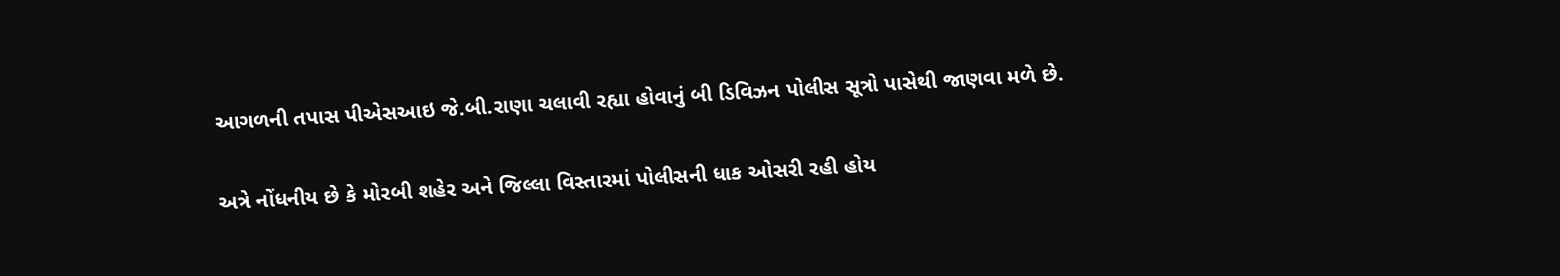આગળની તપાસ પીએસઆઇ જે.બી.રાણા ચલાવી રહ્યા હોવાનું બી ડિવિઝન પોલીસ સૂત્રો પાસેથી જાણવા મળે છે.

અત્રે નોંધનીય છે કે મોરબી શહેર અને જિલ્લા વિસ્તારમાં પોલીસની ધાક ઓસરી રહી હોય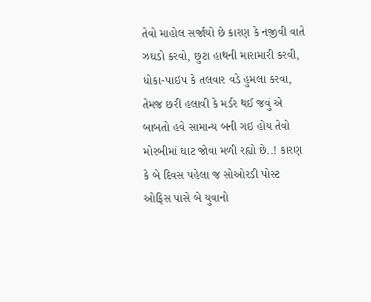તેવો માહોલ સર્જાયો છે કારણ કે નજીવી વાતે ઝઘડો કરવો, છુટા હાથની મારામારી કરવી, ધોકા-પાઇપ કે તલવાર વડે હુમલા કરવા, તેમજ છરી હલાવી કે મર્ડર થઈ જવું એ બાબતો હવે સામાન્ય બની ગઇ હોય તેવો મોરબીમાં ઘાટ જોવા મળી રહ્યો છે..! કારણ કે બે દિવસ પહેલા જ સોઓરડી પોસ્ટ ઓફિસ પાસે બે યુવાનો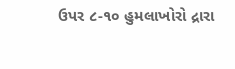ઉપર ૮-૧૦ હુમલાખોરો દ્રારા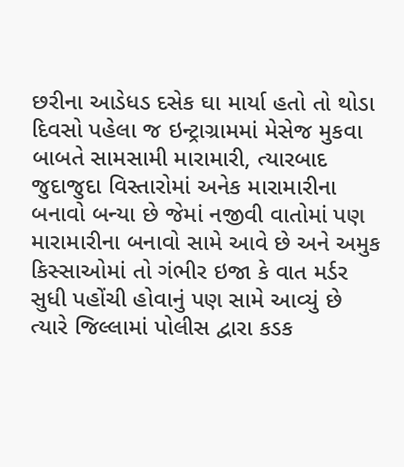છરીના આડેધડ દસેક ઘા માર્યા હતો તો થોડા દિવસો પહેલા જ ઇન્ટ્રાગ્રામમાં મેસેજ મુકવા બાબતે સામસામી મારામારી, ત્યારબાદ જુદાજુદા વિસ્તારોમાં અનેક મારામારીના બનાવો બન્યા છે જેમાં નજીવી વાતોમાં પણ મારામારીના બનાવો સામે આવે છે અને અમુક કિસ્સાઓમાં તો ગંભીર ઇજા કે વાત મર્ડર સુધી પહોંચી હોવાનું પણ સામે આવ્યું છે ત્યારે જિલ્લામાં પોલીસ દ્વારા કડક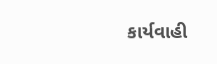કાર્યવાહી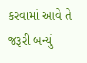કરવામાં આવે તે જરૂરી બન્યું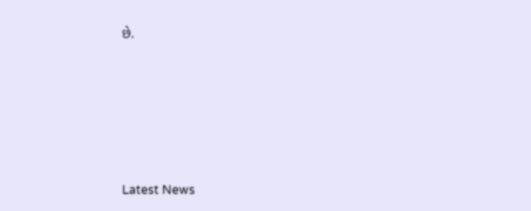છે.






Latest News